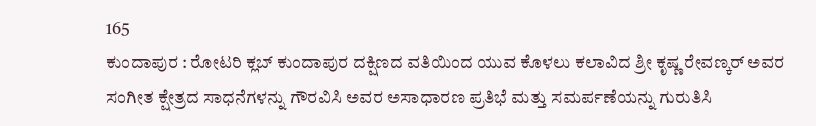165
ಕುಂದಾಪುರ : ರೋಟರಿ ಕ್ಲಬ್ ಕುಂದಾಪುರ ದಕ್ಷಿಣದ ವತಿಯಿಂದ ಯುವ ಕೊಳಲು ಕಲಾವಿದ ಶ್ರೀ ಕೃಷ್ಣ ರೇವಣ್ಕರ್ ಅವರ ಸಂಗೀತ ಕ್ಷೇತ್ರದ ಸಾಧನೆಗಳನ್ನು ಗೌರವಿಸಿ ಅವರ ಅಸಾಧಾರಣ ಪ್ರತಿಭೆ ಮತ್ತು ಸಮರ್ಪಣೆಯನ್ನು ಗುರುತಿಸಿ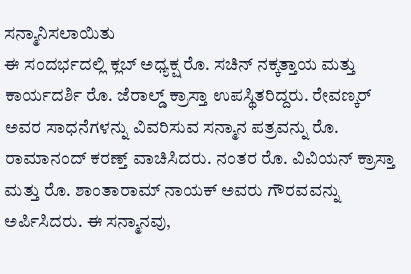ಸನ್ಮಾನಿಸಲಾಯಿತು
ಈ ಸಂದರ್ಭದಲ್ಲಿ ಕ್ಲಬ್ ಅಧ್ಯಕ್ಷ ರೊ. ಸಚಿನ್ ನಕ್ಕತ್ತಾಯ ಮತ್ತು ಕಾರ್ಯದರ್ಶಿ ರೊ. ಜೆರಾಲ್ಡ್ ಕ್ರಾಸ್ತಾ ಉಪಸ್ಥಿತರಿದ್ದರು. ರೇವಣ್ಕರ್ ಅವರ ಸಾಧನೆಗಳನ್ನು ವಿವರಿಸುವ ಸನ್ಮಾನ ಪತ್ರವನ್ನು ರೊ. ರಾಮಾನಂದ್ ಕರಣ್ತ್ ವಾಚಿಸಿದರು. ನಂತರ ರೊ. ವಿವಿಯನ್ ಕ್ರಾಸ್ತಾ ಮತ್ತು ರೊ. ಶಾಂತಾರಾಮ್ ನಾಯಕ್ ಅವರು ಗೌರವವನ್ನು ಅರ್ಪಿಸಿದರು. ಈ ಸನ್ಮಾನವು,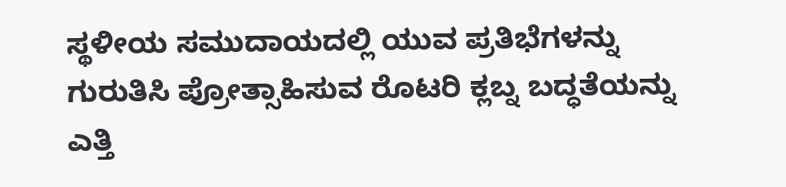ಸ್ಥಳೀಯ ಸಮುದಾಯದಲ್ಲಿ ಯುವ ಪ್ರತಿಭೆಗಳನ್ನು ಗುರುತಿಸಿ ಪ್ರೋತ್ಸಾಹಿಸುವ ರೊಟರಿ ಕ್ಲಬ್ನ ಬದ್ಧತೆಯನ್ನು ಎತ್ತಿ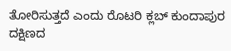ತೋರಿಸುತ್ತದೆ ಎಂದು ರೊಟರಿ ಕ್ಲಬ್ ಕುಂದಾಪುರ ದಕ್ಷಿಣದ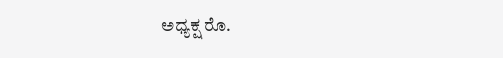ಅಧ್ಯಕ್ಷ ರೊ.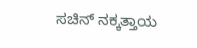ಸಚಿನ್ ನಕ್ಕತ್ತಾಯ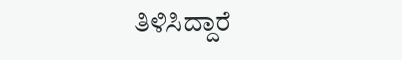ತಿಳಿಸಿದ್ದಾರೆ